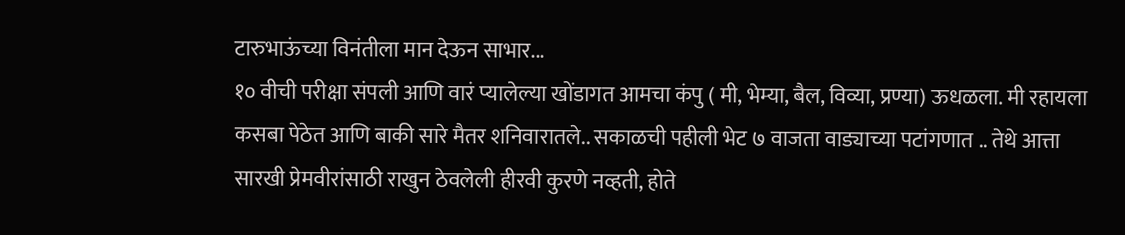टारुभाऊंच्या विनंतीला मान देऊन साभार...
१० वीची परीक्षा संपली आणि वारं प्यालेल्या खोंडागत आमचा कंपु ( मी, भेम्या, बैल, विव्या, प्रण्या) ऊधळला. मी रहायला कसबा पेठेत आणि बाकी सारे मैतर शनिवारातले.. सकाळची पहीली भेट ७ वाजता वाड्याच्या पटांगणात .. तेथे आत्ता सारखी प्रेमवीरांसाठी राखुन ठेवलेली हीरवी कुरणे नव्हती, होते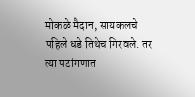मोकळे मैदान, सायकलचे पहिले धडे तिथेच गिरवले. तर त्या पटांगणात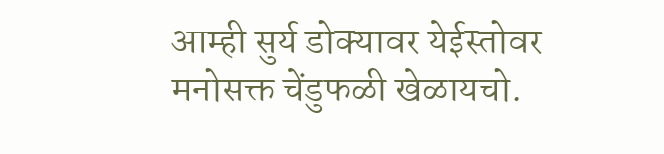आम्ही सुर्य डोक्यावर येईस्तोवर मनोसक्त चेंडुफळी खेळायचो.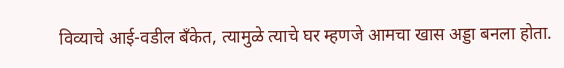विव्याचे आई-वडील बँकेत, त्यामुळे त्याचे घर म्हणजे आमचा खास अड्डा बनला होता.